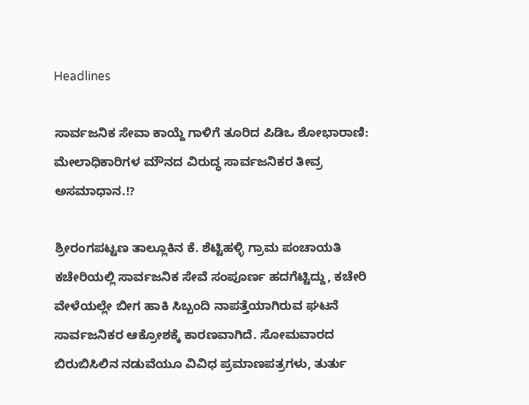Headlines

ಸಾರ್ವಜನಿಕ ಸೇವಾ ಕಾಯ್ದೆ ಗಾಳಿಗೆ ತೂರಿದ ಪಿಡಿಒ ಶೋಭಾರಾಣಿ: ಮೇಲಾಧಿಕಾರಿಗಳ ಮೌನದ ವಿರುದ್ಧ ಸಾರ್ವಜನಿಕರ ತೀವ್ರ ಅಸಮಾಧಾನ.!?

ಶ್ರೀರಂಗಪಟ್ಟಣ ತಾಲ್ಲೂಕಿನ ಕೆ. ಶೆಟ್ಟಿಹಳ್ಳಿ ಗ್ರಾಮ ಪಂಚಾಯತಿ ಕಚೇರಿಯಲ್ಲಿ ಸಾರ್ವಜನಿಕ ಸೇವೆ ಸಂಪೂರ್ಣ ಹದಗೆಟ್ಟಿದ್ದು, ಕಚೇರಿ ವೇಳೆಯಲ್ಲೇ ಬೀಗ ಹಾಕಿ ಸಿಬ್ಬಂದಿ ನಾಪತ್ತೆಯಾಗಿರುವ ಘಟನೆ ಸಾರ್ವಜನಿಕರ ಆಕ್ರೋಶಕ್ಕೆ ಕಾರಣವಾಗಿದೆ. ಸೋಮವಾರದ ಬಿರುಬಿಸಿಲಿನ ನಡುವೆಯೂ ವಿವಿಧ ಪ್ರಮಾಣಪತ್ರಗಳು, ತುರ್ತು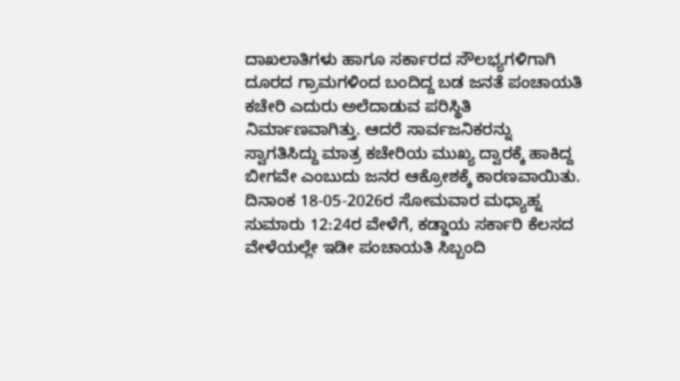ದಾಖಲಾತಿಗಳು ಹಾಗೂ ಸರ್ಕಾರದ ಸೌಲಭ್ಯಗಳಿಗಾಗಿ ದೂರದ ಗ್ರಾಮಗಳಿಂದ ಬಂದಿದ್ದ ಬಡ ಜನತೆ ಪಂಚಾಯತಿ ಕಚೇರಿ ಎದುರು ಅಲೆದಾಡುವ ಪರಿಸ್ಥಿತಿ ನಿರ್ಮಾಣವಾಗಿತ್ತು. ಆದರೆ ಸಾರ್ವಜನಿಕರನ್ನು ಸ್ವಾಗತಿಸಿದ್ದು ಮಾತ್ರ ಕಚೇರಿಯ ಮುಖ್ಯ ದ್ವಾರಕ್ಕೆ ಹಾಕಿದ್ದ ಬೀಗವೇ ಎಂಬುದು ಜನರ ಆಕ್ರೋಶಕ್ಕೆ ಕಾರಣವಾಯಿತು.
ದಿನಾಂಕ 18-05-2026ರ ಸೋಮವಾರ ಮಧ್ಯಾಹ್ನ ಸುಮಾರು 12:24ರ ವೇಳೆಗೆ, ಕಡ್ಡಾಯ ಸರ್ಕಾರಿ ಕೆಲಸದ ವೇಳೆಯಲ್ಲೇ ಇಡೀ ಪಂಚಾಯತಿ ಸಿಬ್ಬಂದಿ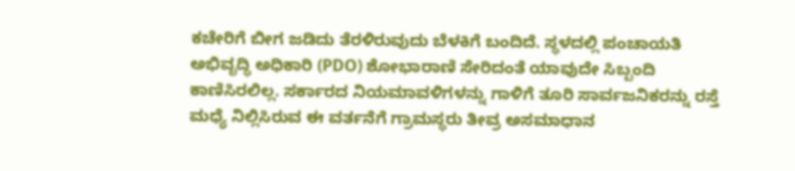ಕಚೇರಿಗೆ ಬೀಗ ಜಡಿದು ತೆರಳಿರುವುದು ಬೆಳಕಿಗೆ ಬಂದಿದೆ. ಸ್ಥಳದಲ್ಲಿ ಪಂಚಾಯತಿ ಅಭಿವೃದ್ಧಿ ಅಧಿಕಾರಿ (PDO) ಶೋಭಾರಾಣಿ ಸೇರಿದಂತೆ ಯಾವುದೇ ಸಿಬ್ಬಂದಿ ಕಾಣಿಸಿರಲಿಲ್ಲ. ಸರ್ಕಾರದ ನಿಯಮಾವಳಿಗಳನ್ನು ಗಾಳಿಗೆ ತೂರಿ ಸಾರ್ವಜನಿಕರನ್ನು ರಸ್ತೆ ಮಧ್ಯೆ ನಿಲ್ಲಿಸಿರುವ ಈ ವರ್ತನೆಗೆ ಗ್ರಾಮಸ್ಥರು ತೀವ್ರ ಅಸಮಾಧಾನ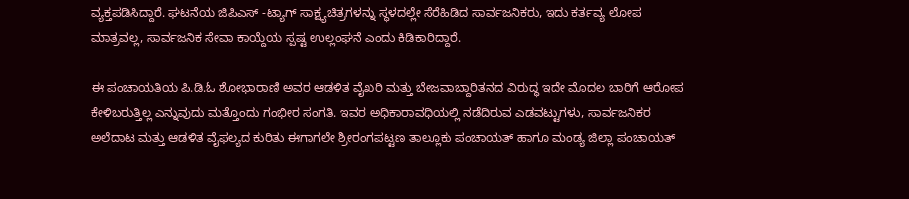ವ್ಯಕ್ತಪಡಿಸಿದ್ದಾರೆ. ಘಟನೆಯ ಜಿಪಿಎಸ್ -ಟ್ಯಾಗ್ ಸಾಕ್ಷ್ಯಚಿತ್ರಗಳನ್ನು ಸ್ಥಳದಲ್ಲೇ ಸೆರೆಹಿಡಿದ ಸಾರ್ವಜನಿಕರು, ಇದು ಕರ್ತವ್ಯ ಲೋಪ ಮಾತ್ರವಲ್ಲ, ಸಾರ್ವಜನಿಕ ಸೇವಾ ಕಾಯ್ದೆಯ ಸ್ಪಷ್ಟ ಉಲ್ಲಂಘನೆ ಎಂದು ಕಿಡಿಕಾರಿದ್ದಾರೆ.

ಈ ಪಂಚಾಯತಿಯ ಪಿ.ಡಿ.ಓ ಶೋಭಾರಾಣಿ ಅವರ ಆಡಳಿತ ವೈಖರಿ ಮತ್ತು ಬೇಜವಾಬ್ದಾರಿತನದ ವಿರುದ್ಧ ಇದೇ ಮೊದಲ ಬಾರಿಗೆ ಆರೋಪ ಕೇಳಿಬರುತ್ತಿಲ್ಲ ಎನ್ನುವುದು ಮತ್ತೊಂದು ಗಂಭೀರ ಸಂಗತಿ. ಇವರ ಅಧಿಕಾರಾವಧಿಯಲ್ಲಿ ನಡೆದಿರುವ ಎಡವಟ್ಟುಗಳು, ಸಾರ್ವಜನಿಕರ ಅಲೆದಾಟ ಮತ್ತು ಆಡಳಿತ ವೈಫಲ್ಯದ ಕುರಿತು ಈಗಾಗಲೇ ಶ್ರೀರಂಗಪಟ್ಟಣ ತಾಲ್ಲೂಕು ಪಂಚಾಯತ್ ಹಾಗೂ ಮಂಡ್ಯ ಜಿಲ್ಲಾ ಪಂಚಾಯತ್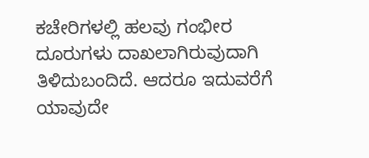ಕಚೇರಿಗಳಲ್ಲಿ ಹಲವು ಗಂಭೀರ ದೂರುಗಳು ದಾಖಲಾಗಿರುವುದಾಗಿ ತಿಳಿದುಬಂದಿದೆ. ಆದರೂ ಇದುವರೆಗೆ ಯಾವುದೇ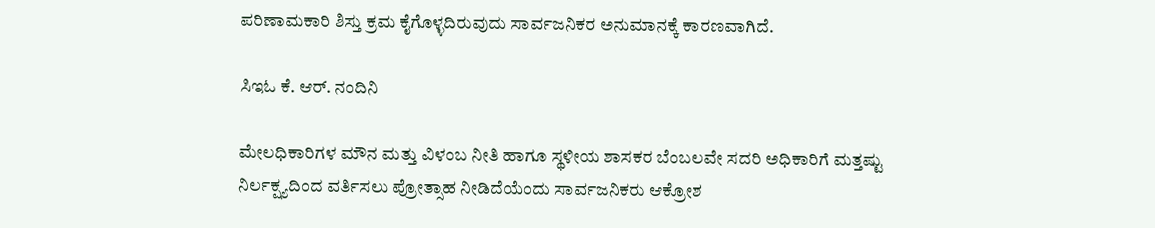ಪರಿಣಾಮಕಾರಿ ಶಿಸ್ತು ಕ್ರಮ ಕೈಗೊಳ್ಳದಿರುವುದು ಸಾರ್ವಜನಿಕರ ಅನುಮಾನಕ್ಕೆ ಕಾರಣವಾಗಿದೆ.

ಸಿಇಓ ಕೆ. ಆರ್. ನಂದಿನಿ

ಮೇಲಧಿಕಾರಿಗಳ ಮೌನ ಮತ್ತು ವಿಳಂಬ ನೀತಿ ಹಾಗೂ ಸ್ಥಳೀಯ ಶಾಸಕರ ಬೆಂಬಲವೇ ಸದರಿ ಅಧಿಕಾರಿಗೆ ಮತ್ತಷ್ಟು ನಿರ್ಲಕ್ಷ್ಯದಿಂದ ವರ್ತಿಸಲು ಪ್ರೋತ್ಸಾಹ ನೀಡಿದೆಯೆಂದು ಸಾರ್ವಜನಿಕರು ಆಕ್ರೋಶ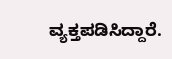ವ್ಯಕ್ತಪಡಿಸಿದ್ದಾರೆ.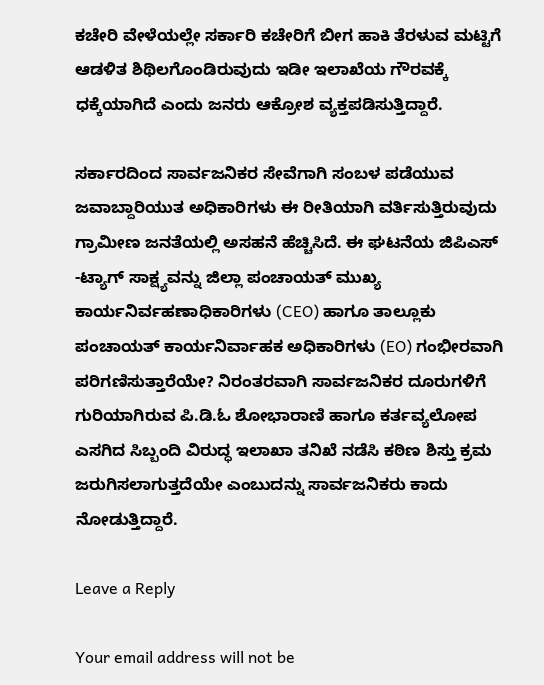ಕಚೇರಿ ವೇಳೆಯಲ್ಲೇ ಸರ್ಕಾರಿ ಕಚೇರಿಗೆ ಬೀಗ ಹಾಕಿ ತೆರಳುವ ಮಟ್ಟಿಗೆ ಆಡಳಿತ ಶಿಥಿಲಗೊಂಡಿರುವುದು ಇಡೀ ಇಲಾಖೆಯ ಗೌರವಕ್ಕೆ ಧಕ್ಕೆಯಾಗಿದೆ ಎಂದು ಜನರು ಆಕ್ರೋಶ ವ್ಯಕ್ತಪಡಿಸುತ್ತಿದ್ದಾರೆ.

ಸರ್ಕಾರದಿಂದ ಸಾರ್ವಜನಿಕರ ಸೇವೆಗಾಗಿ ಸಂಬಳ ಪಡೆಯುವ ಜವಾಬ್ದಾರಿಯುತ ಅಧಿಕಾರಿಗಳು ಈ ರೀತಿಯಾಗಿ ವರ್ತಿಸುತ್ತಿರುವುದು ಗ್ರಾಮೀಣ ಜನತೆಯಲ್ಲಿ ಅಸಹನೆ ಹೆಚ್ಚಿಸಿದೆ. ಈ ಘಟನೆಯ ಜಿಪಿಎಸ್ -ಟ್ಯಾಗ್ ಸಾಕ್ಷ್ಯವನ್ನು ಜಿಲ್ಲಾ ಪಂಚಾಯತ್ ಮುಖ್ಯ ಕಾರ್ಯನಿರ್ವಹಣಾಧಿಕಾರಿಗಳು (CEO) ಹಾಗೂ ತಾಲ್ಲೂಕು ಪಂಚಾಯತ್ ಕಾರ್ಯನಿರ್ವಾಹಕ ಅಧಿಕಾರಿಗಳು (EO) ಗಂಭೀರವಾಗಿ ಪರಿಗಣಿಸುತ್ತಾರೆಯೇ? ನಿರಂತರವಾಗಿ ಸಾರ್ವಜನಿಕರ ದೂರುಗಳಿಗೆ ಗುರಿಯಾಗಿರುವ ಪಿ.ಡಿ.ಓ ಶೋಭಾರಾಣಿ ಹಾಗೂ ಕರ್ತವ್ಯಲೋಪ ಎಸಗಿದ ಸಿಬ್ಬಂದಿ ವಿರುದ್ಧ ಇಲಾಖಾ ತನಿಖೆ ನಡೆಸಿ ಕಠಿಣ ಶಿಸ್ತು ಕ್ರಮ ಜರುಗಿಸಲಾಗುತ್ತದೆಯೇ ಎಂಬುದನ್ನು ಸಾರ್ವಜನಿಕರು ಕಾದು ನೋಡುತ್ತಿದ್ದಾರೆ.

Leave a Reply

Your email address will not be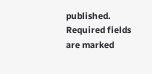published. Required fields are marked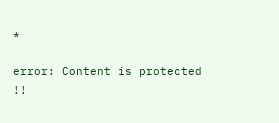*

error: Content is protected !!